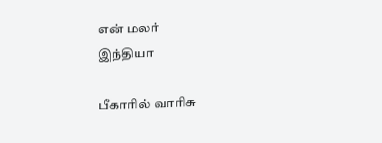என் மலர்
இந்தியா

பீகாரில் வாரிசு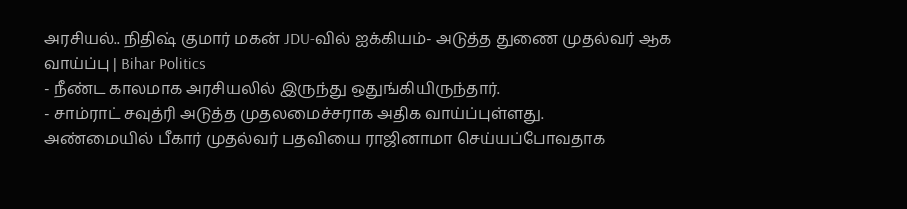அரசியல்.. நிதிஷ் குமார் மகன் JDU-வில் ஐக்கியம்- அடுத்த துணை முதல்வர் ஆக வாய்ப்பு | Bihar Politics
- நீண்ட காலமாக அரசியலில் இருந்து ஒதுங்கியிருந்தார்.
- சாம்ராட் சவுத்ரி அடுத்த முதலமைச்சராக அதிக வாய்ப்புள்ளது.
அண்மையில் பீகார் முதல்வர் பதவியை ராஜினாமா செய்யப்போவதாக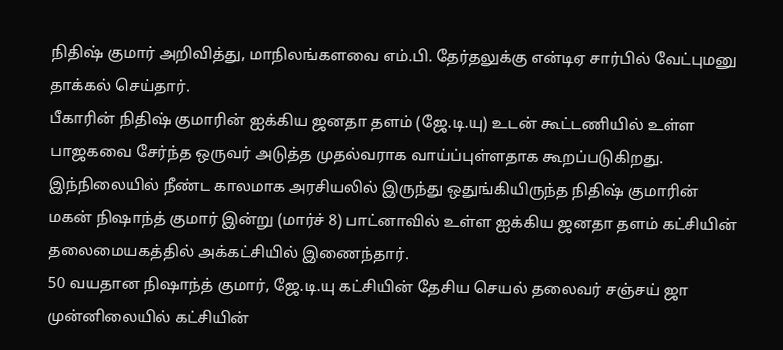நிதிஷ் குமார் அறிவித்து, மாநிலங்களவை எம்.பி. தேர்தலுக்கு என்டிஏ சார்பில் வேட்புமனு தாக்கல் செய்தார்.
பீகாரின் நிதிஷ் குமாரின் ஐக்கிய ஜனதா தளம் (ஜே.டி.யு) உடன் கூட்டணியில் உள்ள பாஜகவை சேர்ந்த ஒருவர் அடுத்த முதல்வராக வாய்ப்புள்ளதாக கூறப்படுகிறது.
இந்நிலையில் நீண்ட காலமாக அரசியலில் இருந்து ஒதுங்கியிருந்த நிதிஷ் குமாரின் மகன் நிஷாந்த் குமார் இன்று (மார்ச் 8) பாட்னாவில் உள்ள ஐக்கிய ஜனதா தளம் கட்சியின் தலைமையகத்தில் அக்கட்சியில் இணைந்தார்.
50 வயதான நிஷாந்த் குமார், ஜே.டி.யு கட்சியின் தேசிய செயல் தலைவர் சஞ்சய் ஜா முன்னிலையில் கட்சியின்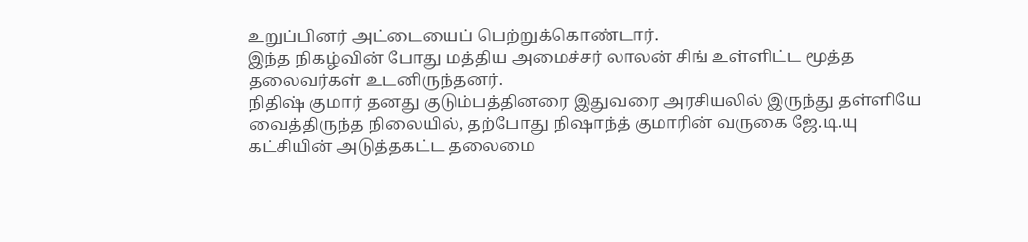உறுப்பினர் அட்டையைப் பெற்றுக்கொண்டார்.
இந்த நிகழ்வின் போது மத்திய அமைச்சர் லாலன் சிங் உள்ளிட்ட மூத்த தலைவர்கள் உடனிருந்தனர்.
நிதிஷ் குமார் தனது குடும்பத்தினரை இதுவரை அரசியலில் இருந்து தள்ளியே வைத்திருந்த நிலையில், தற்போது நிஷாந்த் குமாரின் வருகை ஜே.டி.யு கட்சியின் அடுத்தகட்ட தலைமை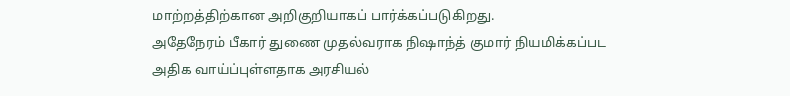மாற்றத்திற்கான அறிகுறியாகப் பார்க்கப்படுகிறது.
அதேநேரம் பீகார் துணை முதல்வராக நிஷாந்த் குமார் நியமிக்கப்பட அதிக வாய்ப்புள்ளதாக அரசியல்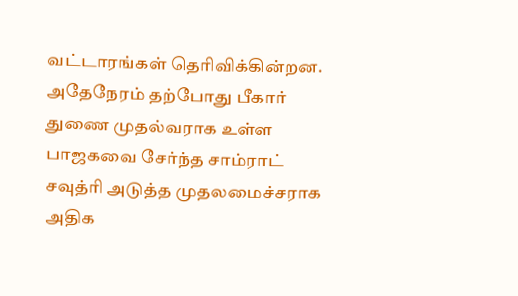வட்டாரங்கள் தெரிவிக்கின்றன.
அதேநேரம் தற்போது பீகார் துணை முதல்வராக உள்ள பாஜகவை சேர்ந்த சாம்ராட் சவுத்ரி அடுத்த முதலமைச்சராக அதிக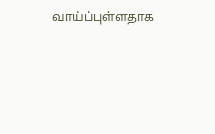வாய்ப்புள்ளதாக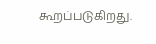கூறப்படுகிறது.